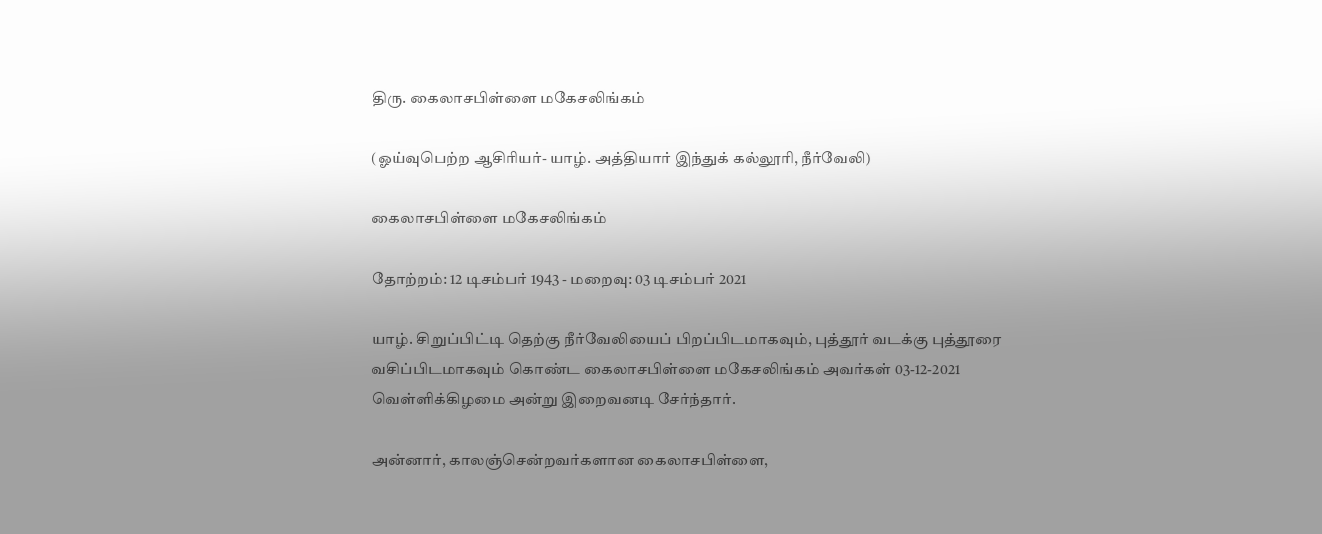திரு. கைலாசபிள்ளை மகேசலிங்கம்

(ஓய்வுபெற்ற ஆசிரியர்- யாழ். அத்தியார் இந்துக் கல்லூரி, நீர்வேலி)

கைலாசபிள்ளை மகேசலிங்கம்

தோற்றம்: 12 டிசம்பர் 1943 - மறைவு: 03 டிசம்பர் 2021

யாழ். சிறுப்பிட்டி தெற்கு நீர்வேலியைப் பிறப்பிடமாகவும், புத்தூர் வடக்கு புத்தூரை வசிப்பிடமாகவும் கொண்ட கைலாசபிள்ளை மகேசலிங்கம் அவர்கள் 03-12-2021 வெள்ளிக்கிழமை அன்று இறைவனடி சேர்ந்தார்.

அன்னார், காலஞ்சென்றவர்களான கைலாசபிள்ளை,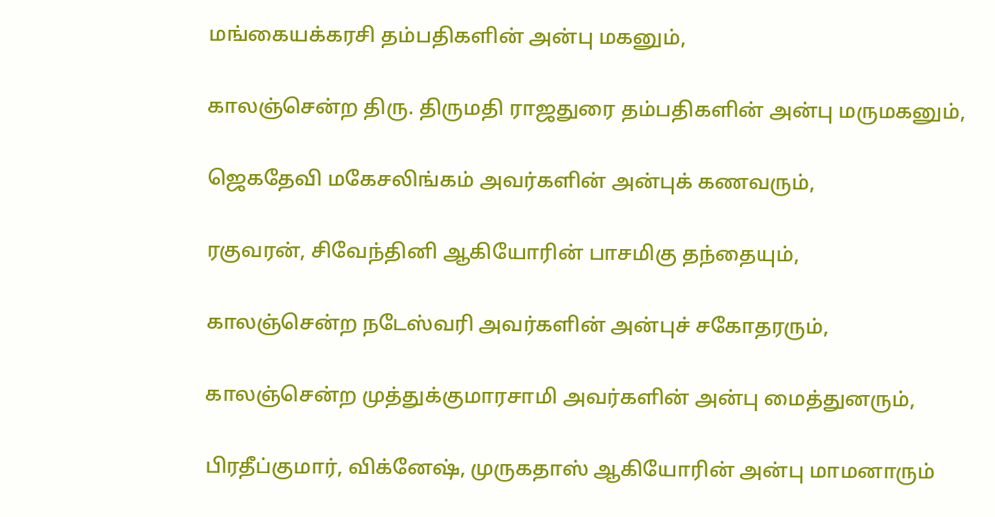மங்கையக்கரசி தம்பதிகளின் அன்பு மகனும்,

காலஞ்சென்ற திரு. திருமதி ராஜதுரை தம்பதிகளின் அன்பு மருமகனும்,

ஜெகதேவி மகேசலிங்கம் அவர்களின் அன்புக் கணவரும்,

ரகுவரன், சிவேந்தினி ஆகியோரின் பாசமிகு தந்தையும்,

காலஞ்சென்ற நடேஸ்வரி அவர்களின் அன்புச் சகோதரரும்,

காலஞ்சென்ற முத்துக்குமாரசாமி அவர்களின் அன்பு மைத்துனரும்,

பிரதீப்குமார், விக்னேஷ், முருகதாஸ் ஆகியோரின் அன்பு மாமனாரும்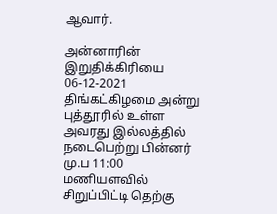ஆவார்.

அன்னாரின் இறுதிக்கிரியை 06-12-2021 திங்கட்கிழமை அன்று புத்தூரில் உள்ள அவரது இல்லத்தில் நடைபெற்று பின்னர் மு.ப 11:00 மணியளவில் சிறுப்பிட்டி தெற்கு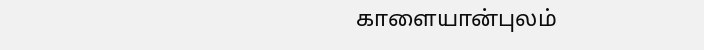காளையான்புலம்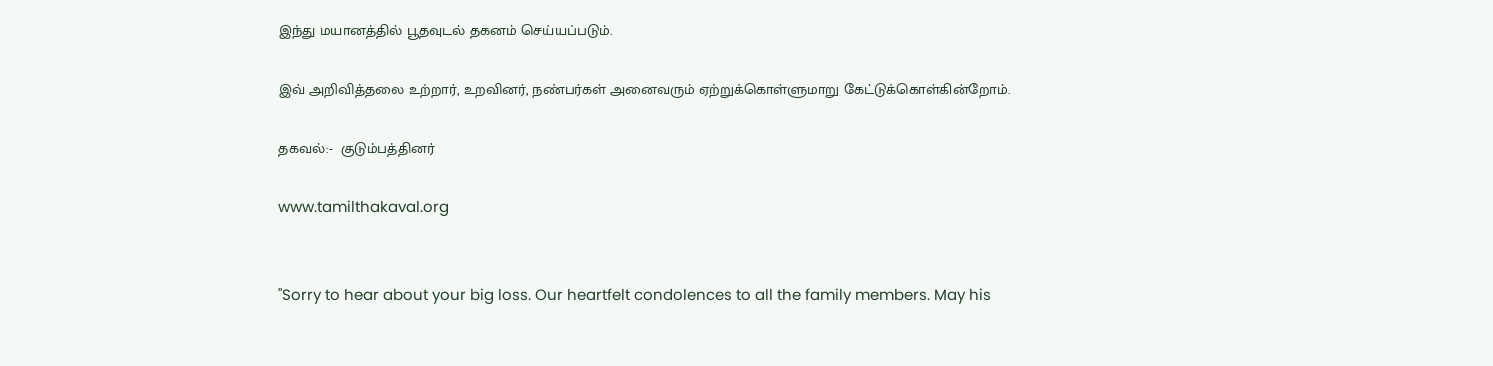இந்து மயானத்தில் பூதவுடல் தகனம் செய்யப்படும்.

இவ் அறிவித்தலை உற்றார், உறவினர், நண்பர்கள் அனைவரும் ஏற்றுக்கொள்ளுமாறு கேட்டுக்கொள்கின்றோம்.

தகவல்:-  குடும்பத்தினர்

www.tamilthakaval.org


"Sorry to hear about your big loss. Our heartfelt condolences to all the family members. May his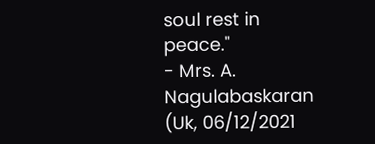soul rest in peace."
- Mrs. A. Nagulabaskaran (Uk, 06/12/2021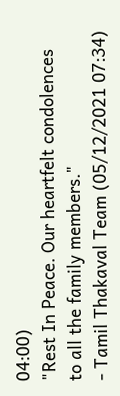04:00)
"Rest In Peace. Our heartfelt condolences to all the family members."
- Tamil Thakaval Team (05/12/2021 07:34)